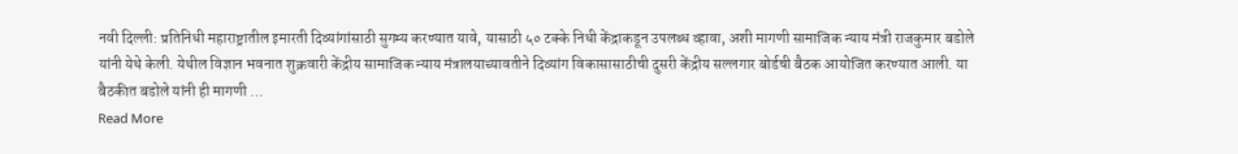नवी दिल्ली: प्रतिनिधी महाराष्ट्रातील इमारती दिव्यांगांसाठी सुगम्य करण्यात यावे, यासाठी ५० टक्के निधी केंद्राकडून उपलब्ध व्हावा, अशी मागणी सामाजिक न्याय मंत्री राजकुमार बडोले यांनी येथे केली. येथील विज्ञान भवनात शुक्रवारी केंद्रीय सामाजिक न्याय मंत्रालयाच्यावतीने दिव्यांग विकासासाठीची दुसरी केंद्रीय सल्लगार बोर्डची बैठक आयोजित करण्यात आली. या बैठकीत बडोले यांनी ही मागणी …
Read More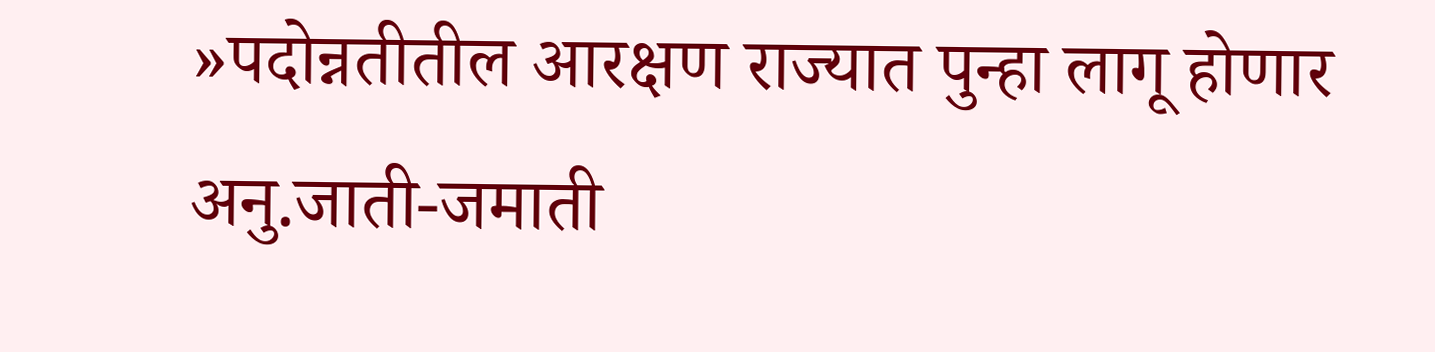»पदोन्नतीतील आरक्षण राज्यात पुन्हा लागू होणार अनु.जाती-जमाती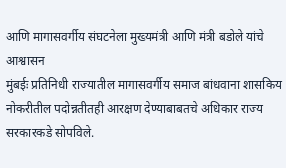आणि मागासवर्गीय संघटनेला मुख्यमंत्री आणि मंत्री बडोले यांचे आश्वासन
मुंबईः प्रतिनिधी राज्यातील मागासवर्गीय समाज बांधवाना शासकिय नोकरीतील पदोन्नतीतही आरक्षण देण्याबाबतचे अधिकार राज्य सरकारकडे सोपविले.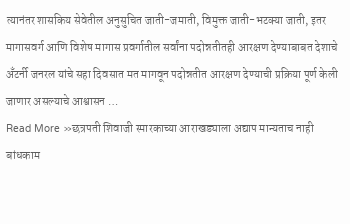त्यानंतर शासकिय सेवेतील अनुसुचित जाती-जमाती, विमुक्त जाती-भटक्या जाती, इतर मागासवर्ग आणि विशेष मागास प्रवर्गातील सर्वांना पदोन्नतीतही आरक्षण देण्याबाबत देशाचे अँटर्नी जनरल यांचे सहा दिवसात मत मागवून पदोन्नतीत आरक्षण देण्याची प्रक्रिया पूर्ण केली जाणार असल्याचे आश्वासन …
Read More »छत्रपती शिवाजी स्मारकाच्या आराखड्याला अद्याप मान्यताच नाही बांधकाम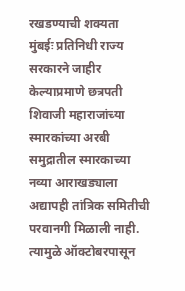रखडण्याची शक्यता
मुंबईः प्रतिनिधी राज्य सरकारने जाहीर केल्याप्रमाणे छत्रपती शिवाजी महाराजांच्या स्मारकांच्या अरबी समुद्रातील स्मारकाच्या नव्या आराखड्याला अद्यापही तांत्रिक समितीची परवानगी मिळाली नाही. त्यामुळे ऑक्टोबरपासून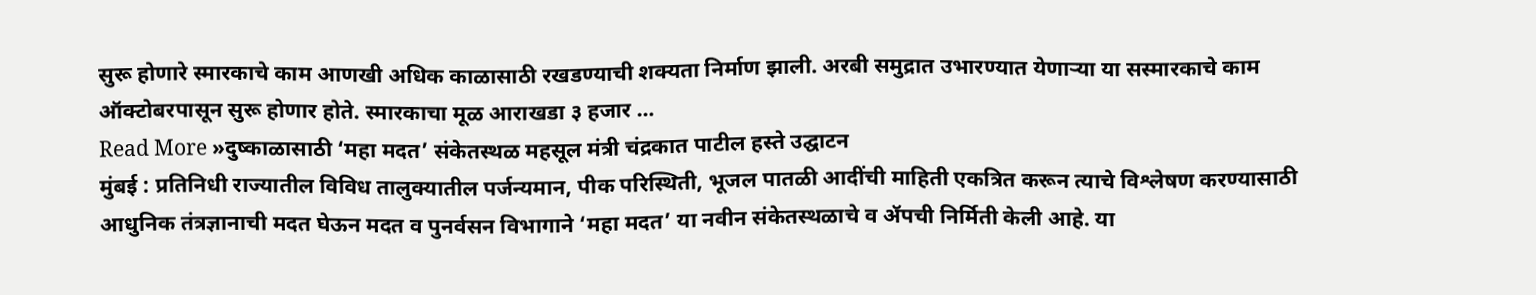सुरू होणारे स्मारकाचे काम आणखी अधिक काळासाठी रखडण्याची शक्यता निर्माण झाली. अरबी समुद्रात उभारण्यात येणाऱ्या या सस्मारकाचे काम ऑक्टोबरपासून सुरू होणार होते. स्मारकाचा मूळ आराखडा ३ हजार …
Read More »दुष्काळासाठी ‘महा मदत’ संकेतस्थळ महसूल मंत्री चंद्रकात पाटील हस्ते उद्घाटन
मुंबई : प्रतिनिधी राज्यातील विविध तालुक्यातील पर्जन्यमान, पीक परिस्थिती, भूजल पातळी आदींची माहिती एकत्रित करून त्याचे विश्लेषण करण्यासाठी आधुनिक तंत्रज्ञानाची मदत घेऊन मदत व पुनर्वसन विभागाने ‘महा मदत’ या नवीन संकेतस्थळाचे व ॲपची निर्मिती केली आहे. या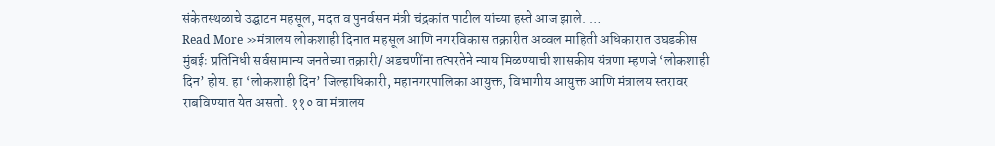संकेतस्थळाचे उद्घाटन महसूल, मदत व पुनर्वसन मंत्री चंद्रकांत पाटील यांच्या हस्ते आज झाले. …
Read More »मंत्रालय लोकशाही दिनात महसूल आणि नगरविकास तक्रारीत अव्वल माहिती अधिकारात उघडकीस
मुंबईः प्रतिनिधी सर्वसामान्य जनतेच्या तक्रारी/ अडचणींना तत्परतेने न्याय मिळण्याची शासकीय यंत्रणा म्हणजे ‘लोकशाही दिन’ होय. हा ‘लोकशाही दिन’ जिल्हाधिकारी, महानगरपालिका आयुक्त, विभागीय आयुक्त आणि मंत्रालय स्तरावर राबविण्यात येत असतो. ११० वा मंत्रालय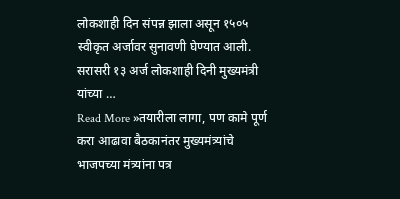लोकशाही दिन संपन्न झाला असून १५०५ स्वीकृत अर्जावर सुनावणी घेण्यात आली. सरासरी १३ अर्ज लोकशाही दिनी मुख्यमंत्री यांच्या …
Read More »तयारीला लागा, पण कामे पूर्ण करा आढावा बैठकानंतर मुख्यमंत्र्यांचे भाजपच्या मंत्र्यांना पत्र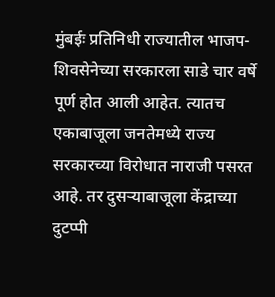मुंबईः प्रतिनिधी राज्यातील भाजप-शिवसेनेच्या सरकारला साडे चार वर्षे पूर्ण होत आली आहेत. त्यातच एकाबाजूला जनतेमध्ये राज्य सरकारच्या विरोधात नाराजी पसरत आहे. तर दुसऱ्याबाजूला केंद्राच्या दुटप्पी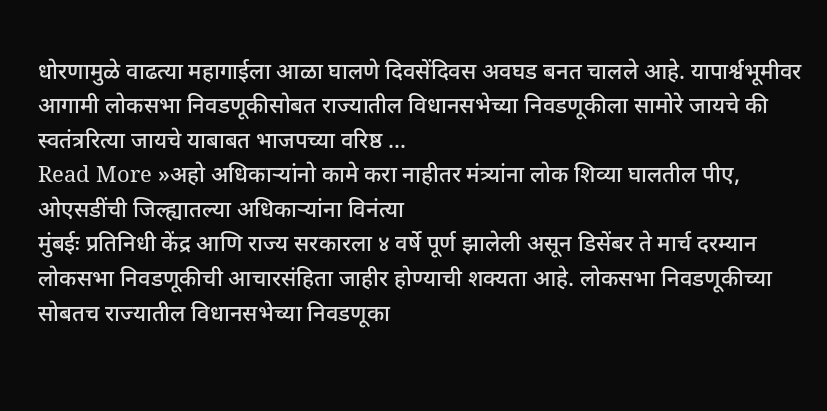धोरणामुळे वाढत्या महागाईला आळा घालणे दिवसेंदिवस अवघड बनत चालले आहे. यापार्श्वभूमीवर आगामी लोकसभा निवडणूकीसोबत राज्यातील विधानसभेच्या निवडणूकीला सामोरे जायचे की स्वतंत्ररित्या जायचे याबाबत भाजपच्या वरिष्ठ …
Read More »अहो अधिकाऱ्यांनो कामे करा नाहीतर मंत्र्यांना लोक शिव्या घालतील पीए, ओएसडींची जिल्ह्यातल्या अधिकाऱ्यांना विनंत्या
मुंबईः प्रतिनिधी केंद्र आणि राज्य सरकारला ४ वर्षे पूर्ण झालेली असून डिसेंबर ते मार्च दरम्यान लोकसभा निवडणूकीची आचारसंहिता जाहीर होण्याची शक्यता आहे. लोकसभा निवडणूकीच्या सोबतच राज्यातील विधानसभेच्या निवडणूका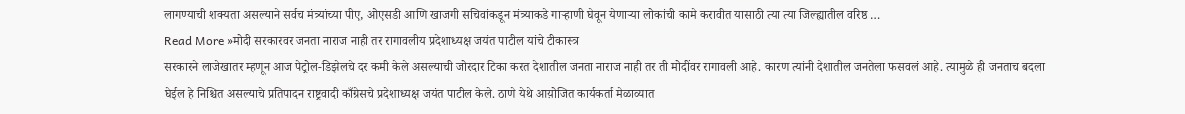लागण्याची शक्यता असल्याने सर्वच मंत्र्यांच्या पीए, ओएसडी आणि खाजगी सचिवांकडून मंत्र्याकडे गाऱ्हाणी घेवून येणाऱ्या लोकांची कामे करावीत यासाठी त्या त्या जिल्ह्यातील वरिष्ठ …
Read More »मोदी सरकारवर जनता नाराज नाही तर रागावलीय प्रदेशाध्यक्ष जयंत पाटील यांचे टीकास्त्र
सरकारने लाजेखातर म्हणून आज पेट्रोल-डिझेलचे दर कमी केले असल्याची जोरदार टिका करत देशातील जनता नाराज नाही तर ती मोदींवर रागावली आहे. कारण त्यांनी देशातील जनतेला फसवलं आहे. त्यामुळे ही जनताच बदला घेईल हे निश्चित असल्याचे प्रतिपादन राष्ट्रवादी काँग्रेसचे प्रदेशाध्यक्ष जयंत पाटील केले. ठाणे येथे आय़ोजित कार्यकर्ता मेळाव्यात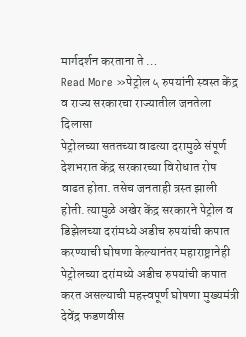मार्गदर्शन करताना ते …
Read More »पेट्रोल ५ रुपयांनी स्वस्त केंद्र व राज्य सरकारचा राज्यातील जनतेला दिलासा
पेट्रोलच्या सततच्या वाढत्या दरामुळे संपूर्ण देशभरात केंद्र सरकारच्या विरोधात रोष वाढत होता. तसेच जनताही त्रस्त झाली होती. त्यामुळे अखेर केंद्र सरकारने पेट्रोल व डिझेलच्या दरांमध्ये अडीच रुपयांची कपात करण्याची घोषणा केल्यानंतर महाराष्ट्रानेही पेट्रोलच्या दरांमध्ये अडीच रुपयांची कपात करत असल्याची महत्त्वपूर्ण घोषणा मुख्यमंत्री देवेंद्र फडणवीस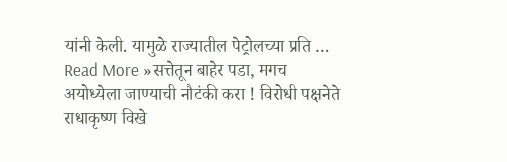यांनी केली. यामुळे राज्यातील पेट्रोलच्या प्रति …
Read More »सत्तेतून बाहेर पडा, मगच अयोध्येला जाण्याची नौटंकी करा ! विरोधी पक्षनेते राधाकृष्ण विखे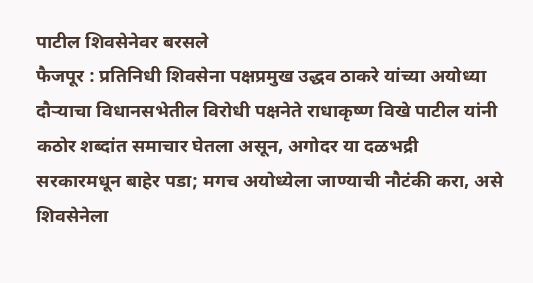पाटील शिवसेनेवर बरसले
फैजपूर : प्रतिनिधी शिवसेना पक्षप्रमुख उद्धव ठाकरे यांच्या अयोध्या दौऱ्याचा विधानसभेतील विरोधी पक्षनेते राधाकृष्ण विखे पाटील यांनी कठोर शब्दांत समाचार घेतला असून, अगोदर या दळभद्री सरकारमधून बाहेर पडा; मगच अयोध्येला जाण्याची नौटंकी करा, असे शिवसेनेला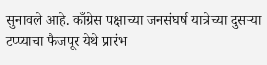सुनावले आहे. काँग्रेस पक्षाच्या जनसंघर्ष यात्रेच्या दुसऱ्या टप्प्याचा फैजपूर येथे प्रारंभ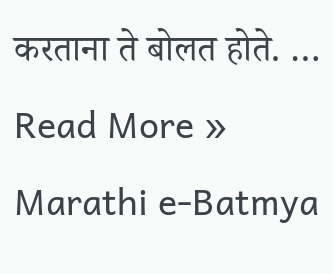करताना ते बोलत होते. …
Read More »
Marathi e-Batmya